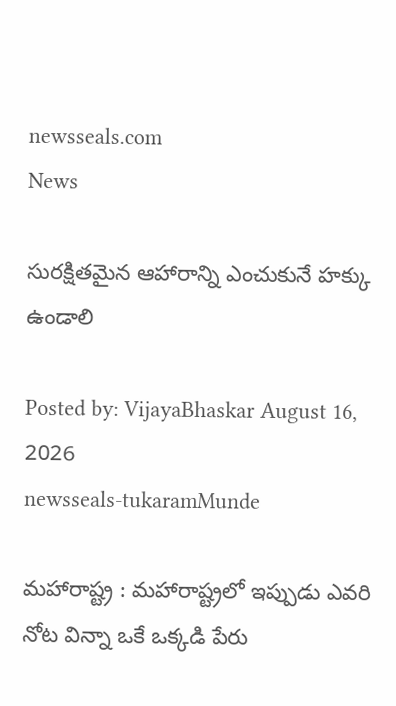newsseals.com
News

సుర‌క్షిత‌మైన ఆహారాన్ని ఎంచుకునే హ‌క్కు ఉండాలి

Posted by: VijayaBhaskar August 16, 2026
newsseals-tukaramMunde

మ‌హారాష్ట్ర : మ‌హారాష్ట్ర‌లో ఇప్పుడు ఎవరి నోట విన్నా ఒకే ఒక్క‌డి పేరు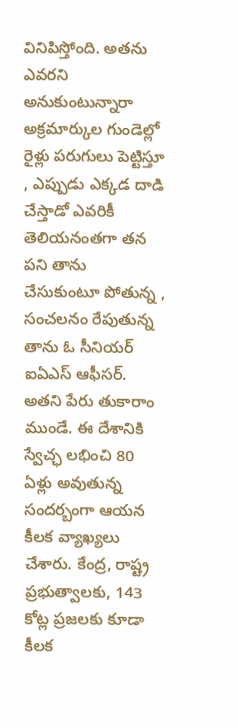వినిపిస్తోంది. అత‌ను ఎవ‌ర‌ని అనుకుంటున్నారా అక్ర‌మార్కుల గుండెల్లో రైళ్లు ప‌రుగులు పెట్టిస్తూ , ఎప్పుడు ఎక్క‌డ దాడి చేస్తాడో ఎవ‌రికీ తెలియ‌నంత‌గా త‌న ప‌ని తాను చేసుకుంటూ పోతున్న , సంచ‌ల‌నం రేపుతున్న తాను ఓ సీనియ‌ర్ ఐఏఎస్ ఆఫీస‌ర్. అత‌ని పేరు తుకారాం ముండే. ఈ దేశానికి స్వేచ్ఛ ల‌భించి 80 ఏళ్లు అవుతున్న సంద‌ర్బంగా ఆయ‌న కీల‌క వ్యాఖ్య‌లు చేశారు. కేంద్ర‌, రాష్ట్ర ప్ర‌భుత్వాల‌కు, 143 కోట్ల ప్ర‌జ‌ల‌కు కూడా కీల‌క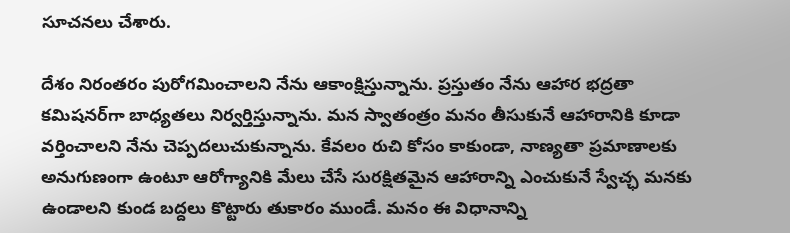సూచ‌న‌లు చేశారు.

దేశం నిరంతరం పురోగమించాలని నేను ఆకాంక్షిస్తున్నాను. ప్రస్తుతం నేను ఆహార భద్రతా కమిషనర్‌గా బాధ్యతలు నిర్వర్తిస్తున్నాను. మన స్వాతంత్రం మనం తీసుకునే ఆహారానికి కూడా వర్తించాలని నేను చెప్పదలుచుకున్నాను. కేవలం రుచి కోసం కాకుండా, నాణ్యతా ప్రమాణాలకు అనుగుణంగా ఉంటూ ఆరోగ్యానికి మేలు చేసే సురక్షితమైన ఆహారాన్ని ఎంచుకునే స్వేచ్ఛ మనకు ఉండాలని కుండ బ‌ద్ద‌లు కొట్టారు తుకారం ముండే. మనం ఈ విధానాన్ని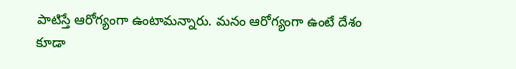పాటిస్తే ఆరోగ్యంగా ఉంటామన్నారు. మనం ఆరోగ్యంగా ఉంటే దేశం కూడా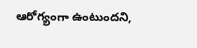ఆరోగ్యంగా ఉంటుందని,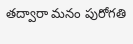తద్వారా మనం పురోగతి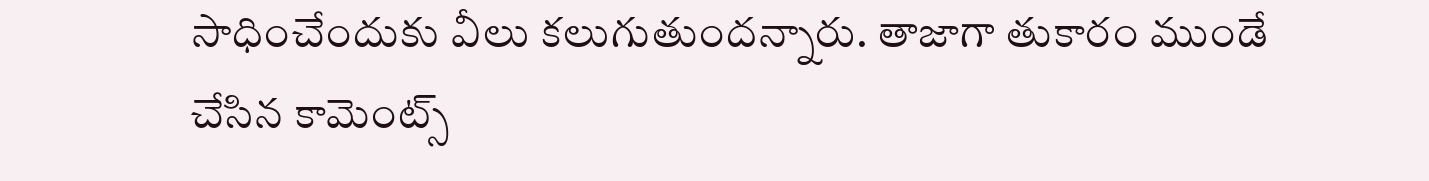సాధించేందుకు వీలు క‌లుగుతుంద‌న్నారు. తాజాగా తుకారం ముండే చేసిన కామెంట్స్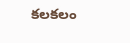క‌ల‌క‌లం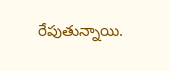రేపుతున్నాయి.